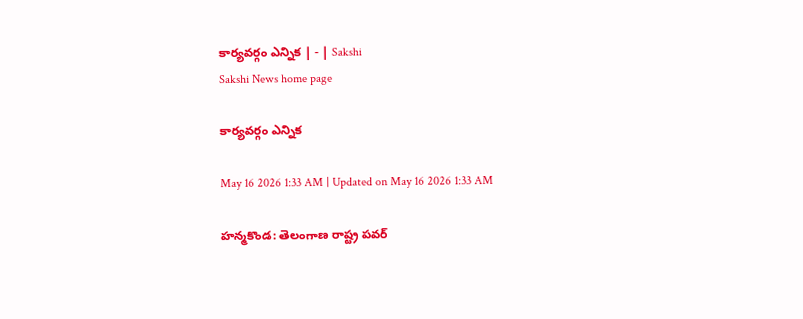కార్యవర్గం ఎన్నిక | - | Sakshi
Sakshi News home page

కార్యవర్గం ఎన్నిక

May 16 2026 1:33 AM | Updated on May 16 2026 1:33 AM

హన్మకొండ: తెలంగాణ రాష్ట్ర పవర్‌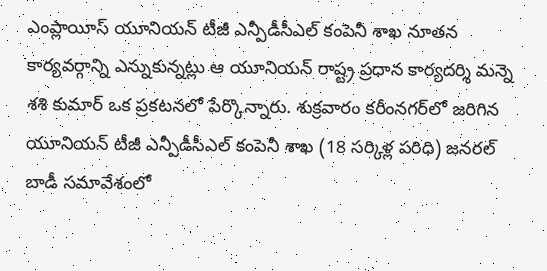ఎంప్లాయీస్‌ యూనియన్‌ టీజీ ఎన్పీడీసీఎల్‌ కంపెనీ శాఖ నూతన కార్యవర్గాన్ని ఎన్నుకున్నట్లు ఆ యూనియన్‌ రాష్ట్ర ప్రధాన కార్యదర్శి మన్నె శశి కుమార్‌ ఒక ప్రకటనలో పేర్కొన్నారు. శుక్రవారం కరీంనగర్‌లో జరిగిన యూనియన్‌ టీజీ ఎన్పీడీసీఎల్‌ కంపెనీ శాఖ (18 సర్కిళ్ల పరిధి) జనరల్‌ బాడీ సమావేశంలో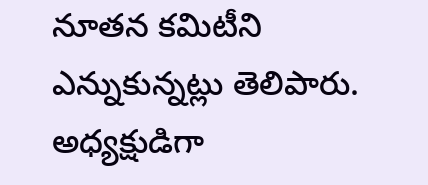నూతన కమిటీని ఎన్నుకున్నట్లు తెలిపారు. అధ్యక్షుడిగా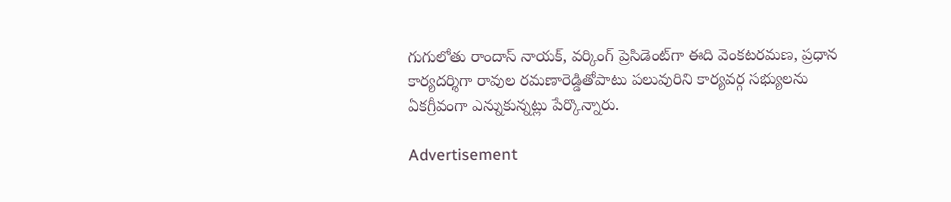గుగులోతు రాందాస్‌ నాయక్‌, వర్కింగ్‌ ప్రెసిడెంట్‌గా ఈది వెంకటరమణ, ప్రధాన కార్యదర్శిగా రావుల రమణారెడ్డితోపాటు పలువురిని కార్యవర్గ సభ్యులను ఏకగ్రీవంగా ఎన్నుకున్నట్లు పేర్కొన్నారు.

Advertisement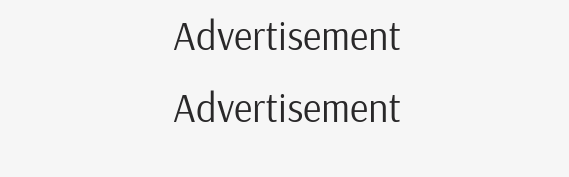Advertisement
Advertisement